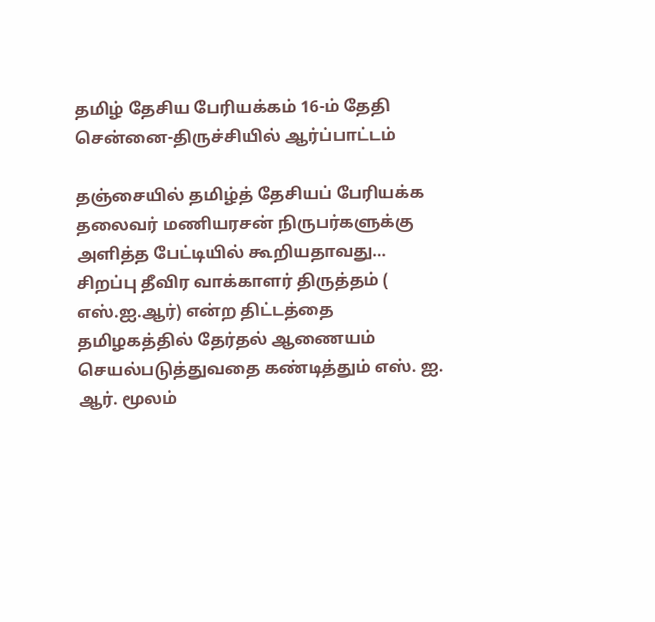தமிழ் தேசிய பேரியக்கம் 16-ம் தேதி சென்னை-திருச்சியில் ஆர்ப்பாட்டம்

தஞ்சையில் தமிழ்த் தேசியப் பேரியக்க தலைவர் மணியரசன் நிருபர்களுக்கு அளித்த பேட்டியில் கூறியதாவது… சிறப்பு தீவிர வாக்காளர் திருத்தம் ( எஸ்.ஐ.ஆர்) என்ற திட்டத்தை தமிழகத்தில் தேர்தல் ஆணையம் செயல்படுத்துவதை கண்டித்தும் எஸ். ஐ. ஆர். மூலம்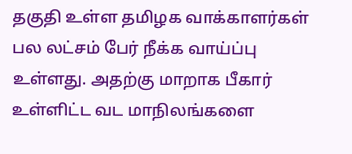தகுதி உள்ள தமிழக வாக்காளர்கள் பல லட்சம் பேர் நீக்க வாய்ப்பு உள்ளது. அதற்கு மாறாக பீகார் உள்ளிட்ட வட மாநிலங்களை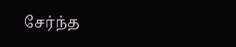சேர்ந்த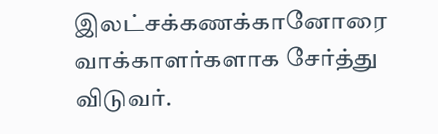இலட்சக்கணக்கானோரை வாக்காளர்களாக சேர்த்து விடுவர்.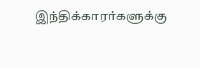இந்திக்காரர்களுக்கு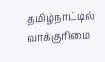தமிழ்நாட்டில் வாக்குரிமை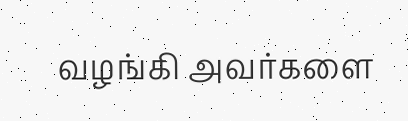வழங்கி அவர்களை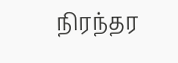நிரந்தர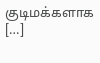குடிமக்களாக […]